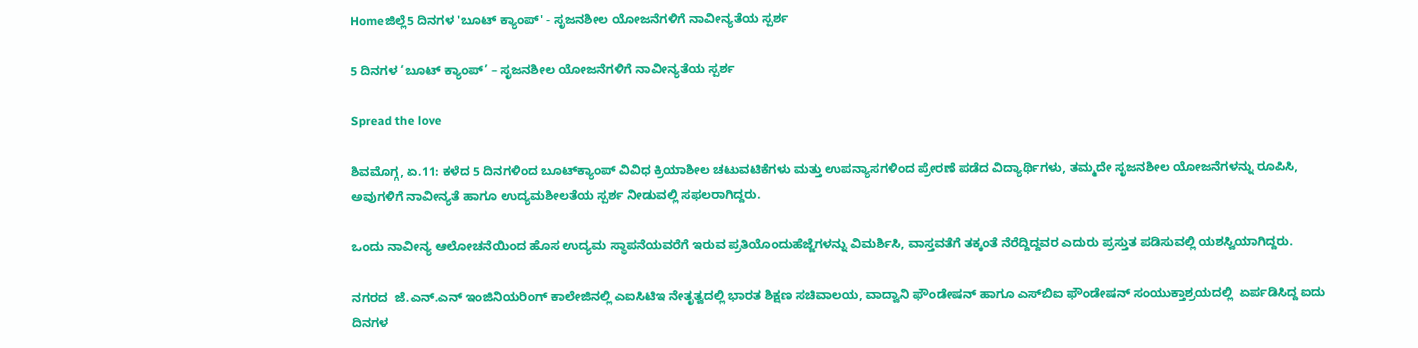Homeಜಿಲ್ಲೆ5 ದಿನಗಳ 'ಬೂಟ್ ಕ್ಯಾಂಪ್' - ಸೃಜನಶೀಲ ಯೋಜನೆ‌ಗಳಿಗೆ ನಾವೀನ್ಯತೆಯ ಸ್ಪರ್ಶ

5 ದಿನಗಳ ‘ಬೂಟ್ ಕ್ಯಾಂಪ್’ – ಸೃಜನಶೀಲ ಯೋಜನೆ‌ಗಳಿಗೆ ನಾವೀನ್ಯತೆಯ ಸ್ಪರ್ಶ

Spread the love

ಶಿವಮೊಗ್ಗ, ಏ.11: ಕಳೆದ 5 ದಿನಗಳಿಂದ ಬೂಟ್‌ಕ್ಯಾಂಪ್‌ ವಿವಿಧ ಕ್ರಿಯಾಶೀಲ ಚಟುವಟಿಕೆಗಳು ಮತ್ತು ಉಪನ್ಯಾಸಗಳಿಂದ ಪ್ರೇರಣೆ ಪಡೆದ ವಿದ್ಯಾರ್ಥಿಗಳು, ತಮ್ಮದೇ ಸೃಜನಶೀಲ ಯೋಜನೆಗಳನ್ನು ರೂಪಿಸಿ, ಅವುಗಳಿಗೆ ನಾವೀನ್ಯತೆ ಹಾಗೂ ಉದ್ಯಮಶೀಲತೆಯ ಸ್ಪರ್ಶ ನೀಡುವಲ್ಲಿ ಸಫಲರಾಗಿದ್ದರು.

ಒಂದು ನಾವೀನ್ಯ ಆಲೋಚನೆಯಿಂದ ಹೊಸ ಉದ್ಯಮ ಸ್ಥಾಪನೆಯವರೆಗೆ ಇರುವ ಪ್ರತಿಯೊಂದುಹೆಜ್ಜೆಗಳನ್ನು ವಿಮರ್ಶಿಸಿ, ವಾಸ್ತವತೆಗೆ ತಕ್ಕಂತೆ ನೆರೆದ್ದಿದ್ದವರ ಎದುರು ಪ್ರಸ್ತುತ ಪಡಿಸುವಲ್ಲಿ ಯಶಸ್ವಿಯಾಗಿದ್ದರು.

ನಗರದ  ಜೆ.ಎನ್‌.ಎನ್‌ ಇಂಜಿನಿಯರಿಂಗ್‌ ಕಾಲೇಜಿನಲ್ಲಿ ಎಐಸಿಟಿಇ ನೇತೃತ್ವದಲ್ಲಿ ಭಾರತ ಶಿಕ್ಷಣ ಸಚಿವಾಲಯ, ವಾದ್ವಾನಿ ಫೌಂಡೇಷನ್‌ ಹಾಗೂ ಎಸ್‌ಬಿಐ ಫೌಂಡೇಷನ್‌ ಸಂಯುಕ್ತಾಶ್ರಯದಲ್ಲಿ  ಏರ್ಪಡಿಸಿದ್ದ ಐದು ದಿನಗಳ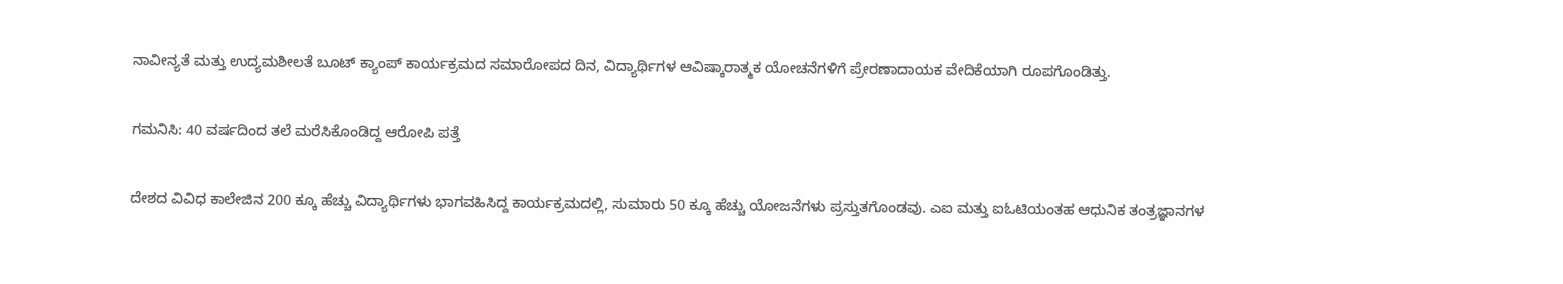ನಾವೀನ್ಯತೆ ಮತ್ತು ಉದ್ಯಮಶೀಲತೆ ಬೂಟ್‌ ಕ್ಯಾಂಪ್‌ ಕಾರ್ಯಕ್ರಮದ ಸಮಾರೋಪದ ದಿನ, ವಿದ್ಯಾರ್ಥಿಗಳ ಆವಿಷ್ಕಾರಾತ್ಮಕ ಯೋಚನೆಗಳಿಗೆ ಪ್ರೇರಣಾದಾಯಕ ವೇದಿಕೆಯಾಗಿ ರೂಪಗೊಂಡಿತ್ತು.

ಗಮನಿಸಿ: 40 ವರ್ಷದಿಂದ ತಲೆ ಮರೆಸಿಕೊಂಡಿದ್ದ ಆರೋಪಿ ಪತ್ತೆ

ದೇಶದ ವಿವಿಧ ಕಾಲೇಜಿನ 200 ಕ್ಕೂ ಹೆಚ್ಚು ವಿದ್ಯಾರ್ಥಿಗಳು ಭಾಗವಹಿಸಿದ್ದ ಕಾರ್ಯಕ್ರಮದಲ್ಲಿ, ಸುಮಾರು 50 ಕ್ಕೂ ಹೆಚ್ಚು ಯೋಜನೆಗಳು ಪ್ರಸ್ತುತಗೊಂಡವು. ಎಐ ಮತ್ತು ಐಓಟಿಯಂತಹ ಆಧುನಿಕ ತಂತ್ರಜ್ಞಾನಗಳ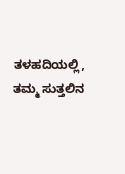ತಳಹದಿಯಲ್ಲಿ, ತಮ್ಮ ಸುತ್ತಲಿನ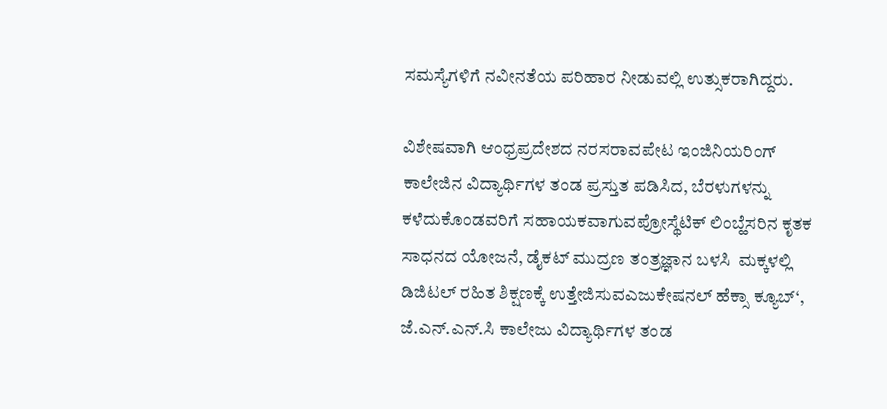ಸಮಸ್ಯೆಗಳಿಗೆ ನವೀನತೆಯ ಪರಿಹಾರ ನೀಡುವಲ್ಲಿ ಉತ್ಸುಕರಾಗಿದ್ದರು.

ವಿಶೇಷವಾಗಿ ಆಂಧ್ರಪ್ರದೇಶದ ನರಸರಾವಪೇಟ ಇಂಜಿನಿಯರಿಂಗ್‌ ಕಾಲೇಜಿನ ವಿದ್ಯಾರ್ಥಿಗಳ ತಂಡ ಪ್ರಸ್ತುತ ಪಡಿಸಿದ, ಬೆರಳುಗಳನ್ನು ಕಳೆದುಕೊಂಡವರಿಗೆ ಸಹಾಯಕವಾಗುವಪ್ರೋಸ್ಥೆಟಿಕ್ ಲಿಂಬ್ಹೆಸರಿನ ಕೃತಕ ಸಾಧನದ ಯೋಜನೆ, ಡೈಕಟ್ ಮುದ್ರಣ ತಂತ್ರಜ್ಞಾನ ಬಳಸಿ  ಮಕ್ಕಳಲ್ಲಿ ಡಿಜಿಟಲ್ ರಹಿತ ಶಿಕ್ಷಣಕ್ಕೆ ಉತ್ತೇಜಿಸುವಎಜುಕೇಷನಲ್ ಹೆಕ್ಸಾ ಕ್ಯೂಬ್‘, ಜೆ.ಎನ್‌.ಎನ್‌.ಸಿ ಕಾಲೇಜು ವಿದ್ಯಾರ್ಥಿಗಳ ತಂಡ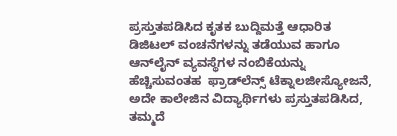ಪ್ರಸ್ತುತಪಡಿಸಿದ ಕೃತಕ ಬುದ್ದಿಮತ್ತೆ ಆಧಾರಿತ  ಡಿಜಿಟಲ್ ವಂಚನೆಗಳನ್ನು ತಡೆಯುವ ಹಾಗೂ ಆನ್‌ಲೈನ್ ವ್ಯವಸ್ಥೆಗಳ ನಂಬಿಕೆಯನ್ನು ಹೆಚ್ಚಿಸುವಂತಹ  ಫ್ರಾಡ್‌ಲೆನ್ಸ್ ಟೆಕ್ನಾಲಜೀಸ್ಯೋಜನೆ, ಅದೇ ಕಾಲೇಜಿನ ವಿದ್ಯಾರ್ಥಿಗಳು ಪ್ರಸ್ತುತಪಡಿಸಿದ, ತಮ್ಮದೆ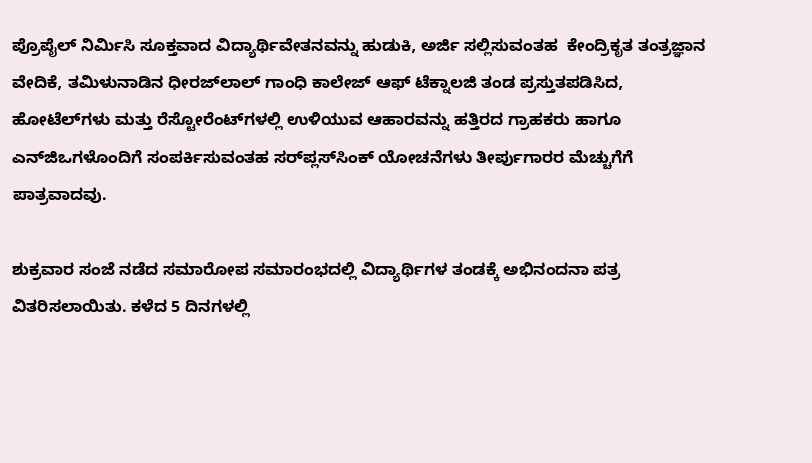ಪ್ರೊಪೈಲ್‌ ನಿರ್ಮಿಸಿ ಸೂಕ್ತವಾದ ವಿದ್ಯಾರ್ಥಿವೇತನವನ್ನು ಹುಡುಕಿ, ಅರ್ಜಿ ಸಲ್ಲಿಸುವಂತಹ  ಕೇಂದ್ರಿಕೃತ ತಂತ್ರಜ್ಞಾನ ವೇದಿಕೆ, ತಮಿಳುನಾಡಿನ ಧೀರಜ್‌ಲಾಲ್ ಗಾಂಧಿ ಕಾಲೇಜ್ ಆಫ್ ಟೆಕ್ನಾಲಜಿ ತಂಡ ಪ್ರಸ್ತುತಪಡಿಸಿದ, ಹೋಟೆಲ್‌ಗಳು ಮತ್ತು ರೆಸ್ಟೋರೆಂಟ್‌ಗಳಲ್ಲಿ ಉಳಿಯುವ ಆಹಾರವನ್ನು ಹತ್ತಿರದ ಗ್ರಾಹಕರು ಹಾಗೂ ಎನ್‌ಜಿಒಗಳೊಂದಿಗೆ ಸಂಪರ್ಕಿಸುವಂತಹ ಸರ್‌ಪ್ಲಸ್‌ಸಿಂಕ್‌ ಯೋಚನೆಗಳು ತೀರ್ಪುಗಾರರ ಮೆಚ್ಚುಗೆಗೆ ಪಾತ್ರವಾದವು.

ಶುಕ್ರವಾರ ಸಂಜೆ ನಡೆದ ಸಮಾರೋಪ ಸಮಾರಂಭದಲ್ಲಿ ವಿದ್ಯಾರ್ಥಿಗಳ ತಂಡಕ್ಕೆ ಅಭಿನಂದನಾ ಪತ್ರ ವಿತರಿಸಲಾಯಿತು. ಕಳೆದ 5 ದಿನಗಳಲ್ಲಿ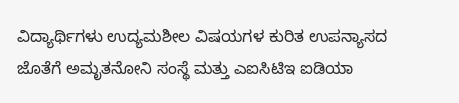ವಿದ್ಯಾರ್ಥಿಗಳು ಉದ್ಯಮಶೀಲ ವಿಷಯಗಳ ಕುರಿತ ಉಪನ್ಯಾಸದ ಜೊತೆಗೆ ಅಮೃತನೋನಿ ಸಂಸ್ಥೆ ಮತ್ತು ಎಐಸಿಟಿಇ ಐಡಿಯಾ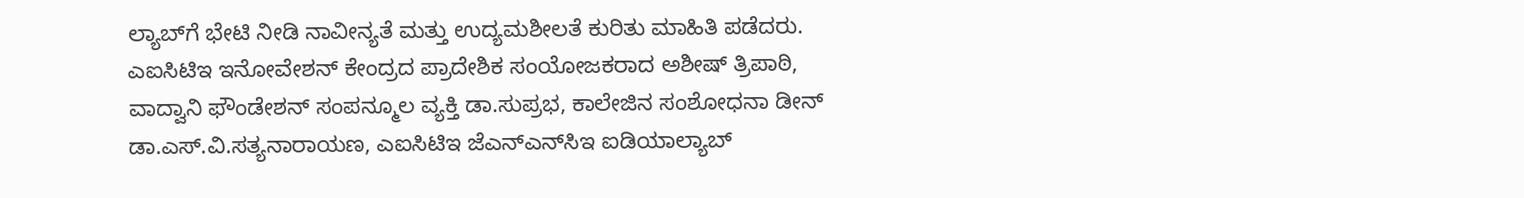ಲ್ಯಾಬ್‌ಗೆ ಭೇಟಿ ನೀಡಿ ನಾವೀನ್ಯತೆ ಮತ್ತು ಉದ್ಯಮಶೀಲತೆ ಕುರಿತು ಮಾಹಿತಿ ಪಡೆದರು. ಎಐಸಿಟಿಇ ಇನೋವೇಶನ್‌ ಕೇಂದ್ರದ ಪ್ರಾದೇಶಿಕ ಸಂಯೋಜಕರಾದ ಅಶೀಷ್‌ ತ್ರಿಪಾಠಿ,  ವಾದ್ವಾನಿ ಫೌಂಡೇಶನ್ ಸಂಪನ್ಮೂಲ ವ್ಯಕ್ತಿ ಡಾ.ಸುಪ್ರಭ, ಕಾಲೇಜಿನ ಸಂಶೋಧನಾ ಡೀನ್‌ ಡಾ.ಎಸ್.ವಿ.ಸತ್ಯನಾರಾಯಣ, ಎಐಸಿಟಿಇ ಜೆಎನ್‌ಎನ್‌ಸಿಇ ಐಡಿಯಾಲ್ಯಾಬ್‌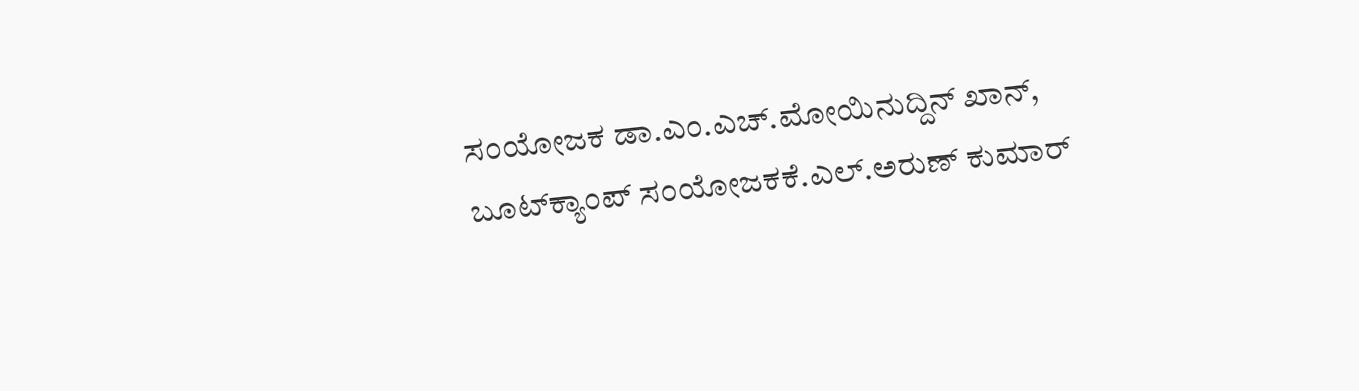ಸಂಯೋಜಕ ಡಾ.ಎಂ.ಎಚ್.ಮೋಯಿನುದ್ದಿನ್‌ ಖಾನ್‌, ಬೂಟ್‌ಕ್ಯಾಂಪ್‌ ಸಂಯೋಜಕಕೆ.ಎಲ್.ಅರುಣ್‌ ಕುಮಾರ್‌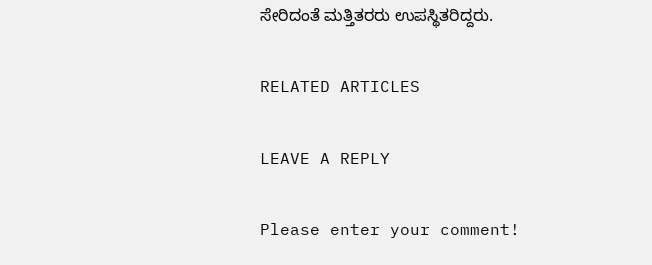ಸೇರಿದಂತೆ ಮತ್ತಿತರರು ಉಪಸ್ಥಿತರಿದ್ದರು.

RELATED ARTICLES

LEAVE A REPLY

Please enter your comment!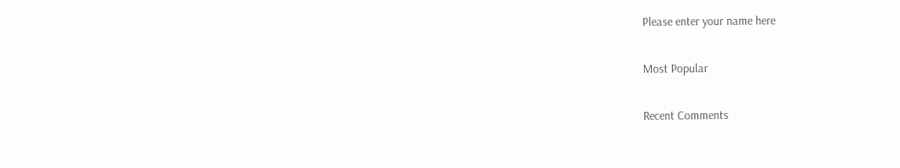Please enter your name here

Most Popular

Recent Comments